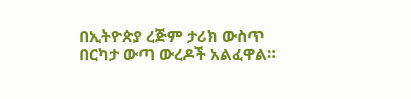በኢትዮጵያ ረጅም ታሪክ ውስጥ በርካታ ውጣ ውረዶች አልፈዋል።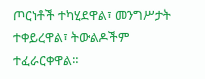ጦርነቶች ተካሂደዋል፣ መንግሥታት ተቀይረዋል፣ ትውልዶችም ተፈራርቀዋል።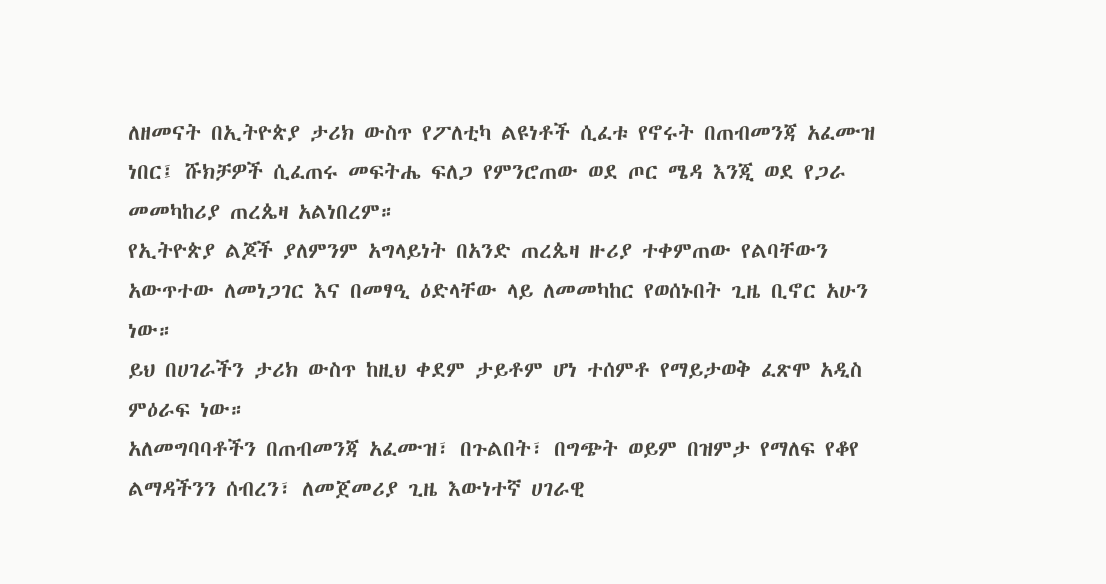ለዘመናት በኢትዮጵያ ታሪክ ውስጥ የፖለቲካ ልዩነቶች ሲፈቱ የኖሩት በጠብመንጃ አፈሙዝ ነበር፤ ሹክቻዎች ሲፈጠሩ መፍትሔ ፍለጋ የምንሮጠው ወደ ጦር ሜዳ እንጂ ወደ የጋራ መመካከሪያ ጠረጴዛ አልነበረም።
የኢትዮጵያ ልጆች ያለምንም አግላይነት በአንድ ጠረጴዛ ዙሪያ ተቀምጠው የልባቸውን አውጥተው ለመነጋገር እና በመፃዒ ዕድላቸው ላይ ለመመካከር የወሰኑበት ጊዜ ቢኖር አሁን ነው።
ይህ በሀገራችን ታሪክ ውስጥ ከዚህ ቀደም ታይቶም ሆነ ተሰምቶ የማይታወቅ ፈጽሞ አዲስ ምዕራፍ ነው።
አለመግባባቶችን በጠብመንጃ አፈሙዝ፣ በጉልበት፣ በግጭት ወይም በዝምታ የማለፍ የቆየ ልማዳችንን ሰብረን፣ ለመጀመሪያ ጊዜ እውነተኛ ሀገራዊ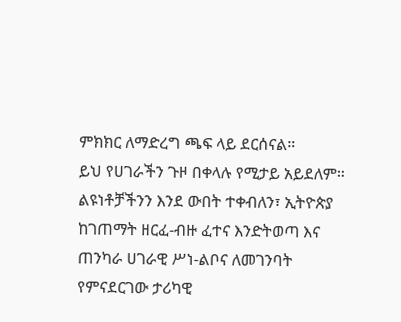ምክክር ለማድረግ ጫፍ ላይ ደርሰናል።
ይህ የሀገራችን ጉዞ በቀላሉ የሚታይ አይደለም። ልዩነቶቻችንን እንደ ውበት ተቀብለን፣ ኢትዮጵያ ከገጠማት ዘርፈ-ብዙ ፈተና እንድትወጣ እና ጠንካራ ሀገራዊ ሥነ-ልቦና ለመገንባት የምናደርገው ታሪካዊ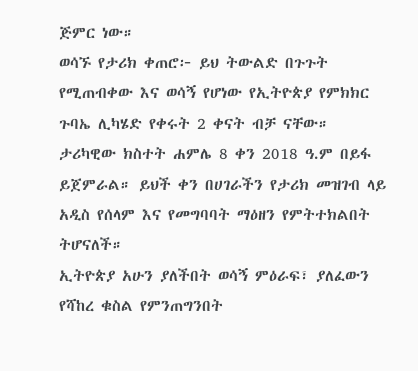ጅምር ነው።
ወሳኙ የታሪክ ቀጠሮ፦ ይህ ትውልድ በጉጉት የሚጠብቀው እና ወሳኝ የሆነው የኢትዮጵያ የምክክር ጉባኤ ሊካሄድ የቀሩት 2 ቀናት ብቻ ናቸው።
ታሪካዊው ክስተት ሐምሌ 8 ቀን 2018 ዓ.ም በይፋ ይጀምራል። ይህች ቀን በሀገራችን የታሪክ መዝገብ ላይ አዲስ የሰላም እና የመግባባት ማዕዘን የምትተክልበት ትሆናለች።
ኢትዮጵያ አሁን ያለችበት ወሳኝ ምዕራፍ፣ ያለፈውን የሻከረ ቁስል የምንጠግንበት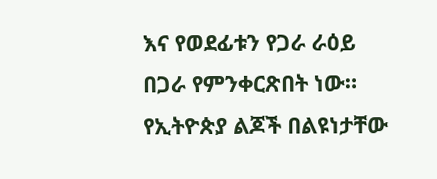እና የወደፊቱን የጋራ ራዕይ በጋራ የምንቀርጽበት ነው።
የኢትዮጵያ ልጆች በልዩነታቸው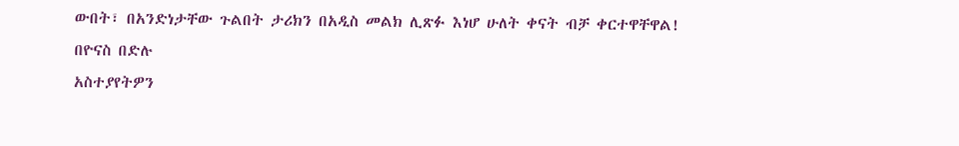ውበት፣ በአንድነታቸው ጉልበት ታሪክን በአዲስ መልክ ሊጽፉ እነሆ ሁለት ቀናት ብቻ ቀርተዋቸዋል!
በዮናስ በድሉ
አስተያየትዎን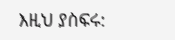እዚህ ያስፍሩ: